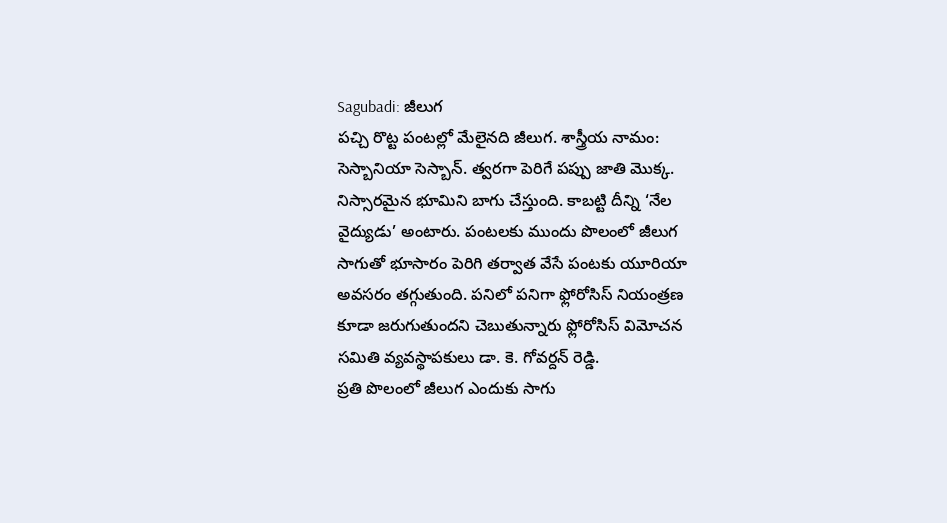Sagubadi: జీలుగ
పచ్చి రొట్ట పంటల్లో మేలైనది జీలుగ. శాస్త్రీయ నామం: సెస్బానియా సెస్బాన్. త్వరగా పెరిగే పప్పు జాతి మొక్క. నిస్సారమైన భూమిని బాగు చేస్తుంది. కాబట్టి దీన్ని ‘నేల వైద్యుడు’ అంటారు. పంటలకు ముందు పొలంలో జీలుగ సాగుతో భూసారం పెరిగి తర్వాత వేసే పంటకు యూరియా అవసరం తగ్గుతుంది. పనిలో పనిగా ఫ్లోరోసిస్ నియంత్రణ కూడా జరుగుతుందని చెబుతున్నారు ఫ్లోరోసిస్ విమోచన సమితి వ్యవస్థాపకులు డా. కె. గోవర్దన్ రెడ్డి.
ప్రతి పొలంలో జీలుగ ఎందుకు సాగు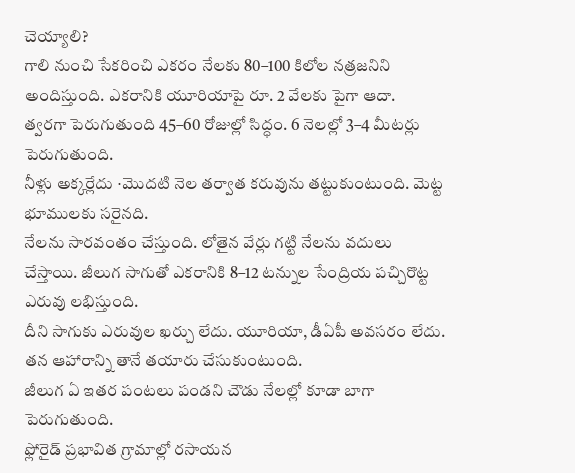చెయ్యాలి?
గాలి నుంచి సేకరించి ఎకరం నేలకు 80–100 కిలోల నత్రజనిని అందిస్తుంది. ఎకరానికి యూరియాపై రూ. 2 వేలకు పైగా ఆదా.
త్వరగా పెరుగుతుంది 45–60 రోజుల్లో సిద్ధం. 6 నెలల్లో 3–4 మీటర్లు పెరుగుతుంది.
నీళ్లు అక్కర్లేదు ∙మొదటి నెల తర్వాత కరువును తట్టుకుంటుంది. మెట్ట భూములకు సరైనది.
నేలను సారవంతం చేస్తుంది. లోతైన వేర్లు గట్టి నేలను వదులు చేస్తాయి. జీలుగ సాగుతో ఎకరానికి 8–12 టన్నుల సేంద్రియ పచ్చిరొట్ట ఎరువు లభిస్తుంది.
దీని సాగుకు ఎరువుల ఖర్చు లేదు. యూరియా, డీఏపీ అవసరం లేదు. తన ఆహారాన్ని తానే తయారు చేసుకుంటుంది.
జీలుగ ఏ ఇతర పంటలు పండని చౌడు నేలల్లో కూడా బాగా పెరుగుతుంది.
ఫ్లోరైడ్ ప్రభావిత గ్రామాల్లో రసాయన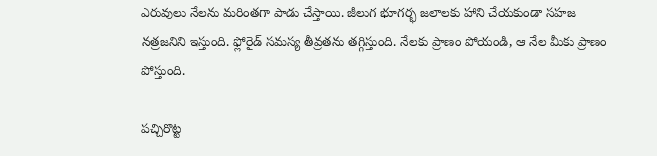ఎరువులు నేలను మరింతగా పాడు చేస్తాయి. జీలుగ భూగర్భ జలాలకు హాని చేయకుండా సహజ నత్రజనిని ఇస్తుంది. ఫ్లోరైడ్ సమస్య తీవ్రతను తగ్గిస్తుంది. నేలకు ప్రాణం పోయండి, ఆ నేల మీకు ప్రాణం పోస్తుంది.

పచ్చిరొట్ట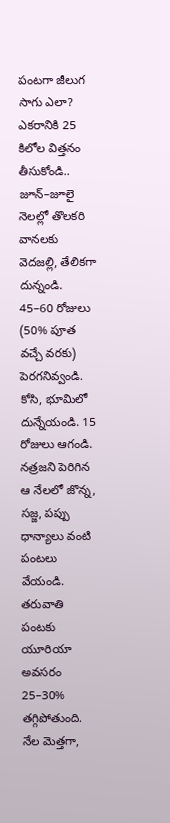పంటగా జీలుగ సాగు ఎలా?
ఎకరానికి 25 కిలోల విత్తనం తీసుకోండి..
జూన్–జూలై నెలల్లో తొలకరి వానలకు వెదజల్లి, తేలికగా దున్నండి.
45–60 రోజులు (50% పూత వచ్చే వరకు) పెరగనివ్వండి.
కోసి, భూమిలో దున్నేయండి. 15 రోజులు ఆగండి.
నత్రజని పెరిగిన ఆ నేలలో జొన్న, సజ్జ, పప్పు ధాన్యాలు వంటి పంటలు వేయండి. తరువాతి పంటకు యూరియా అవసరం 25–30% తగ్గిపోతుంది. నేల మెత్తగా,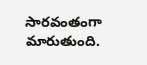సారవంతంగా మారుతుంది.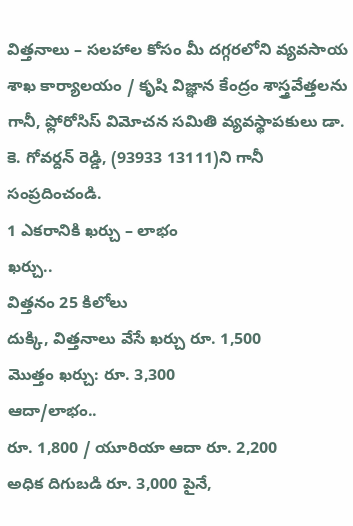విత్తనాలు – సలహాల కోసం మీ దగ్గరలోని వ్యవసాయ శాఖ కార్యాలయం / కృషి విజ్ఞాన కేంద్రం శాస్త్రవేత్తలను గానీ, ఫ్లోరోసిస్ విమోచన సమితి వ్యవస్థాపకులు డా. కె. గోవర్దన్ రెడ్డి, (93933 13111)ని గానీ సంప్రదించండి.
1 ఎకరానికి ఖర్చు – లాభం
ఖర్చు..
విత్తనం 25 కిలోలు
దుక్కి, విత్తనాలు వేసే ఖర్చు రూ. 1,500
మొత్తం ఖర్చు: రూ. 3,300
ఆదా/లాభం..
రూ. 1,800 / యూరియా ఆదా రూ. 2,200
అధిక దిగుబడి రూ. 3,000 పైనే,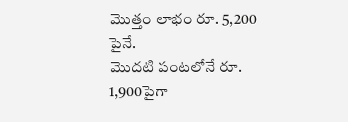మొత్తం లాభం రూ. 5,200 పైనే.
మొదటి పంటలోనే రూ. 1,900పైగా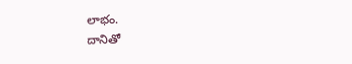లాభం.
దానితో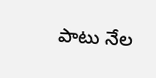పాటు నేల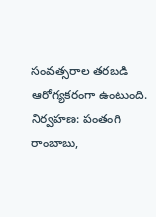సంవత్సరాల తరబడి
ఆరోగ్యకరంగా ఉంటుంది.
నిర్వహణ: పంతంగి రాంబాబు,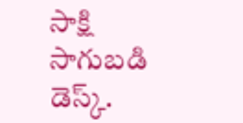సాక్షి సాగుబడి డెస్క్.